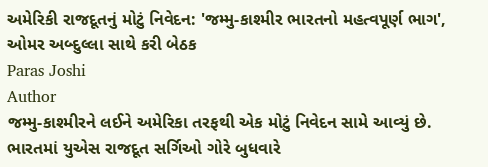અમેરિકી રાજદૂતનું મોટું નિવેદન: 'જમ્મુ-કાશ્મીર ભારતનો મહત્વપૂર્ણ ભાગ', ઓમર અબ્દુલ્લા સાથે કરી બેઠક
Paras Joshi
Author
જમ્મુ-કાશ્મીરને લઈને અમેરિકા તરફથી એક મોટું નિવેદન સામે આવ્યું છે. ભારતમાં યુએસ રાજદૂત સર્ગિઓ ગોરે બુધવારે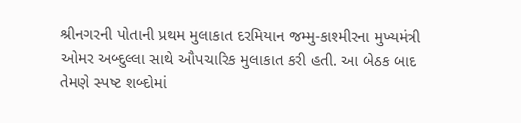શ્રીનગરની પોતાની પ્રથમ મુલાકાત દરમિયાન જમ્મુ-કાશ્મીરના મુખ્યમંત્રી ઓમર અબ્દુલ્લા સાથે ઔપચારિક મુલાકાત કરી હતી. આ બેઠક બાદ તેમણે સ્પષ્ટ શબ્દોમાં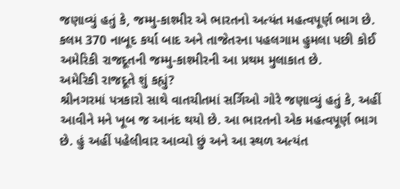જણાવ્યું હતું કે, જમ્મુ-કાશ્મીર એ ભારતનો અત્યંત મહત્વપૂર્ણ ભાગ છે. કલમ 370 નાબૂદ કર્યા બાદ અને તાજેતરના પહલગામ હુમલા પછી કોઈ અમેરિકી રાજદૂતની જમ્મુ-કાશ્મીરની આ પ્રથમ મુલાકાત છે.
અમેરિકી રાજદૂતે શું કહ્યું?
શ્રીનગરમાં પત્રકારો સાથે વાતચીતમાં સર્ગિઓ ગોરે જણાવ્યું હતું કે, અહીં આવીને મને ખૂબ જ આનંદ થયો છે. આ ભારતનો એક મહત્વપૂર્ણ ભાગ છે. હું અહીં પહેલીવાર આવ્યો છું અને આ સ્થળ અત્યંત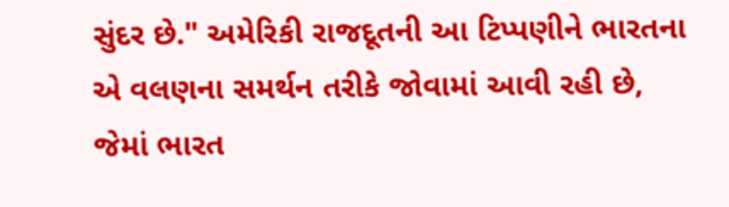સુંદર છે." અમેરિકી રાજદૂતની આ ટિપ્પણીને ભારતના એ વલણના સમર્થન તરીકે જોવામાં આવી રહી છે, જેમાં ભારત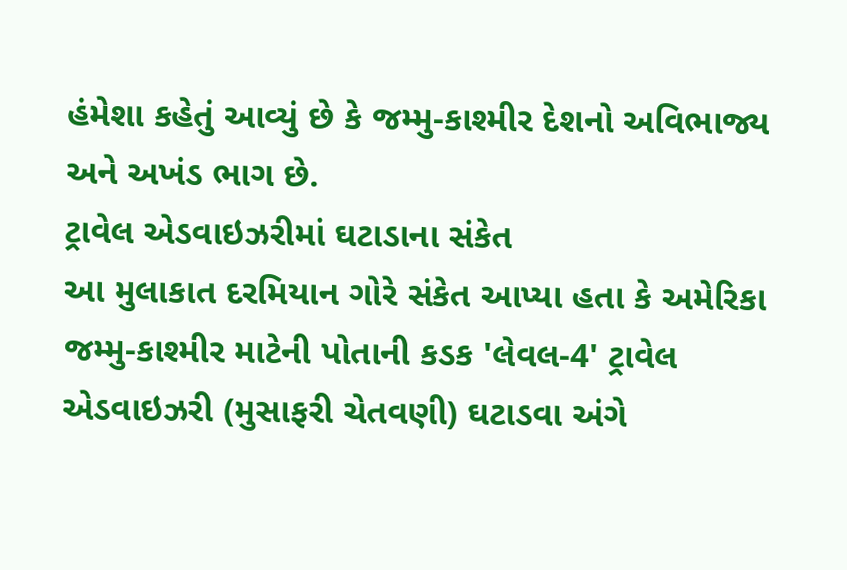હંમેશા કહેતું આવ્યું છે કે જમ્મુ-કાશ્મીર દેશનો અવિભાજ્ય અને અખંડ ભાગ છે.
ટ્રાવેલ એડવાઇઝરીમાં ઘટાડાના સંકેત
આ મુલાકાત દરમિયાન ગોરે સંકેત આપ્યા હતા કે અમેરિકા જમ્મુ-કાશ્મીર માટેની પોતાની કડક 'લેવલ-4' ટ્રાવેલ એડવાઇઝરી (મુસાફરી ચેતવણી) ઘટાડવા અંગે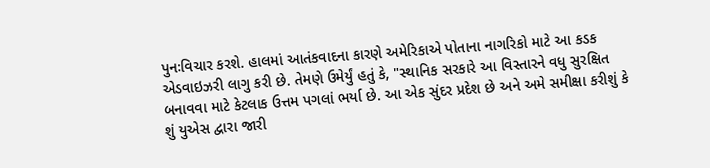પુનઃવિચાર કરશે. હાલમાં આતંકવાદના કારણે અમેરિકાએ પોતાના નાગરિકો માટે આ કડક એડવાઇઝરી લાગુ કરી છે. તેમણે ઉમેર્યું હતું કે, "સ્થાનિક સરકારે આ વિસ્તારને વધુ સુરક્ષિત બનાવવા માટે કેટલાક ઉત્તમ પગલાં ભર્યા છે. આ એક સુંદર પ્રદેશ છે અને અમે સમીક્ષા કરીશું કે શું યુએસ દ્વારા જારી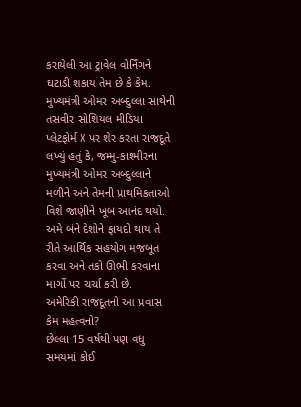કરાયેલી આ ટ્રાવેલ વોર્નિંગને ઘટાડી શકાય તેમ છે કે કેમ.
મુખ્યમંત્રી ઓમર અબ્દુલ્લા સાથેની તસવીર સોશિયલ મીડિયા પ્લેટફોર્મ X પર શેર કરતા રાજદૂતે લખ્યું હતું કે, જમ્મુ-કાશ્મીરના મુખ્યમંત્રી ઓમર અબ્દુલ્લાને મળીને અને તેમની પ્રાથમિકતાઓ વિશે જાણીને ખૂબ આનંદ થયો. અમે બંને દેશોને ફાયદો થાય તે રીતે આર્થિક સહયોગ મજબૂત કરવા અને તકો ઊભી કરવાના માર્ગો પર ચર્ચા કરી છે.
અમેરિકી રાજદૂતનો આ પ્રવાસ કેમ મહત્વનો?
છેલ્લા 15 વર્ષથી પણ વધુ સમયમાં કોઈ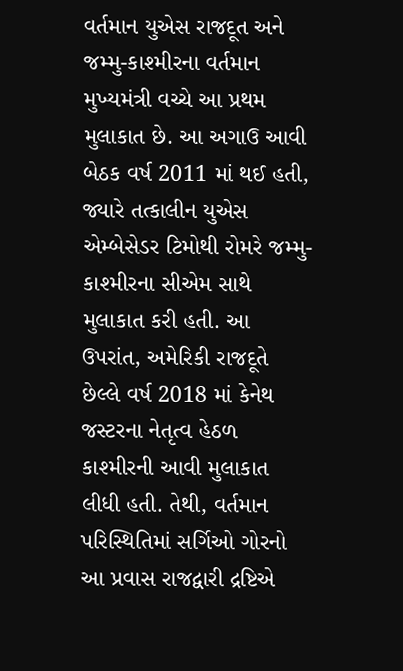વર્તમાન યુએસ રાજદૂત અને જમ્મુ-કાશ્મીરના વર્તમાન મુખ્યમંત્રી વચ્ચે આ પ્રથમ મુલાકાત છે. આ અગાઉ આવી બેઠક વર્ષ 2011 માં થઈ હતી, જ્યારે તત્કાલીન યુએસ એમ્બેસેડર ટિમોથી રોમરે જમ્મુ-કાશ્મીરના સીએમ સાથે મુલાકાત કરી હતી. આ ઉપરાંત, અમેરિકી રાજદૂતે છેલ્લે વર્ષ 2018 માં કેનેથ જસ્ટરના નેતૃત્વ હેઠળ કાશ્મીરની આવી મુલાકાત લીધી હતી. તેથી, વર્તમાન પરિસ્થિતિમાં સર્ગિઓ ગોરનો આ પ્રવાસ રાજદ્વારી દ્રષ્ટિએ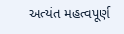અત્યંત મહત્વપૂર્ણ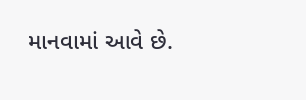માનવામાં આવે છે.